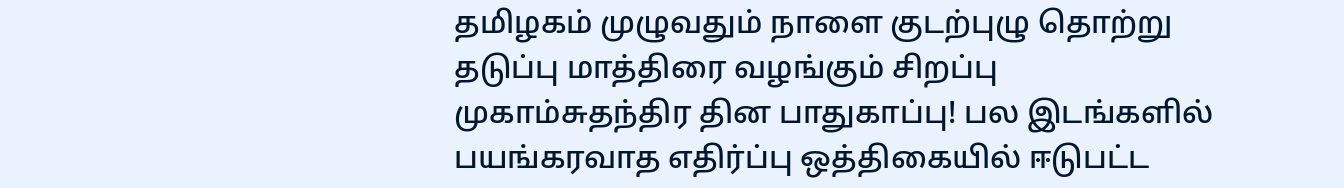தமிழகம் முழுவதும் நாளை குடற்புழு தொற்று தடுப்பு மாத்திரை வழங்கும் சிறப்பு முகாம்சுதந்திர தின பாதுகாப்பு! பல இடங்களில் பயங்கரவாத எதிர்ப்பு ஒத்திகையில் ஈடுபட்ட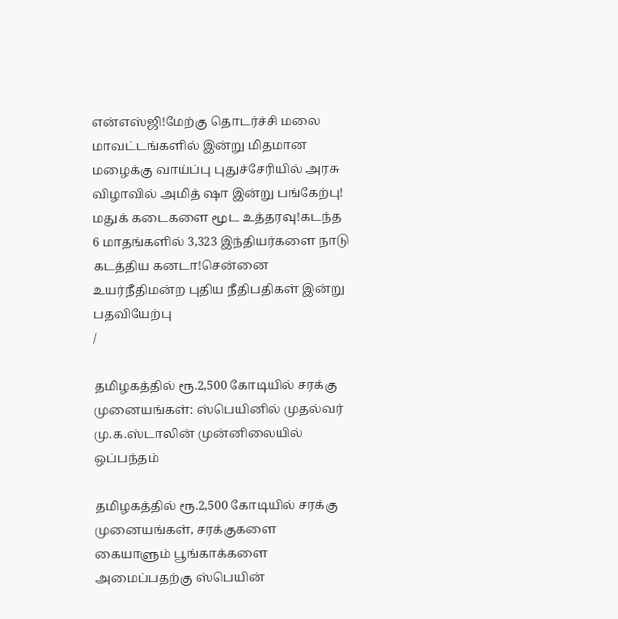என்எஸ்ஜி!மேற்கு தொடர்ச்சி மலை மாவட்டங்களில் இன்று மிதமான மழைக்கு வாய்ப்பு புதுச்சேரியில் அரசு விழாவில் அமித் ஷா இன்று பங்கேற்பு! மதுக் கடைகளை மூட உத்தரவு!கடந்த 6 மாதங்களில் 3,323 இந்தியர்களை நாடு கடத்திய கனடா!சென்னை உயர்நீதிமன்ற புதிய நீதிபதிகள் இன்று பதவியேற்பு
/

தமிழகத்தில் ரூ.2,500 கோடியில் சரக்கு முனையங்கள்: ஸ்பெயினில் முதல்வர் மு.க.ஸ்டாலின் முன்னிலையில் ஒப்பந்தம்

தமிழகத்தில் ரூ.2,500 கோடியில் சரக்கு முனையங்கள், சரக்குகளை கையாளும் பூங்காக்களை அமைப்பதற்கு ஸ்பெயின்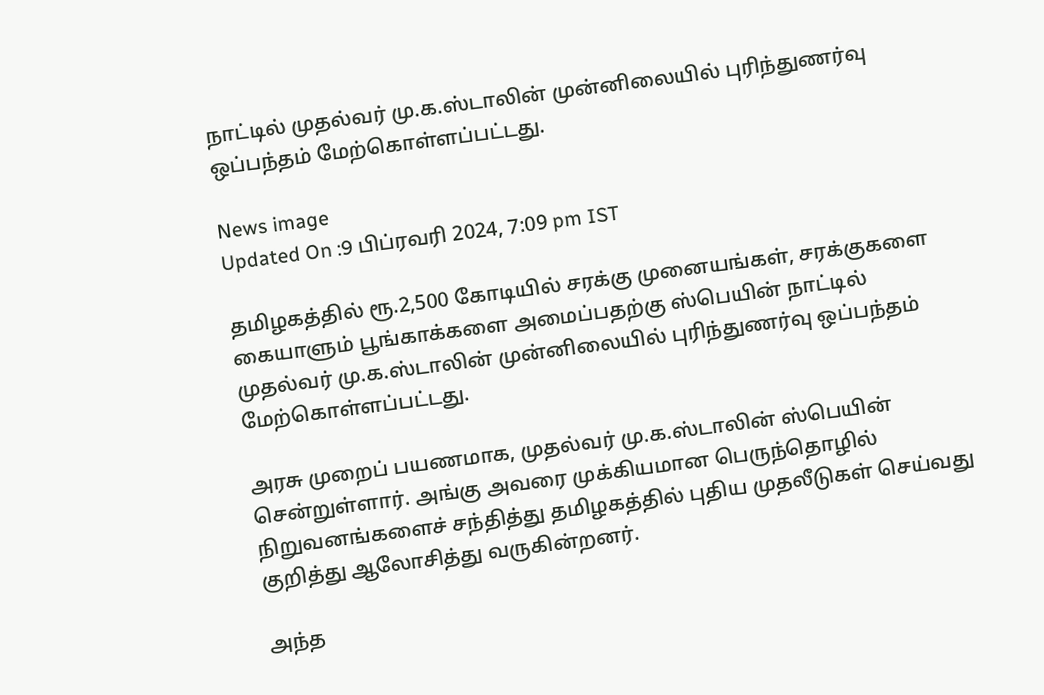நாட்டில் முதல்வர் மு.க.ஸ்டாலின் முன்னிலையில் புரிந்துணர்வு ஒப்பந்தம் மேற்கொள்ளப்பட்டது.

News image
Updated On :9 பிப்ரவரி 2024, 7:09 pm IST

தமிழகத்தில் ரூ.2,500 கோடியில் சரக்கு முனையங்கள், சரக்குகளை கையாளும் பூங்காக்களை அமைப்பதற்கு ஸ்பெயின் நாட்டில் முதல்வர் மு.க.ஸ்டாலின் முன்னிலையில் புரிந்துணர்வு ஒப்பந்தம் மேற்கொள்ளப்பட்டது.

அரசு முறைப் பயணமாக, முதல்வர் மு.க.ஸ்டாலின் ஸ்பெயின் சென்றுள்ளார். அங்கு அவரை முக்கியமான பெருந்தொழில் நிறுவனங்களைச் சந்தித்து தமிழகத்தில் புதிய முதலீடுகள் செய்வது குறித்து ஆலோசித்து வருகின்றனர்.

அந்த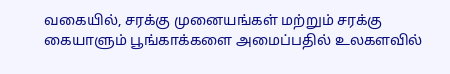வகையில், சரக்கு முனையங்கள் மற்றும் சரக்கு கையாளும் பூங்காக்களை அமைப்பதில் உலகளவில்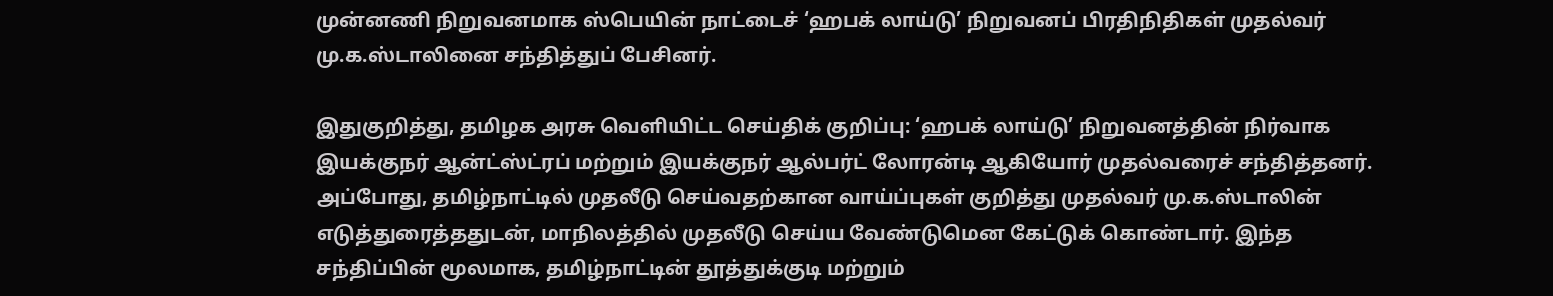முன்னணி நிறுவனமாக ஸ்பெயின் நாட்டைச் ‘ஹபக் லாய்டு’ நிறுவனப் பிரதிநிதிகள் முதல்வர் மு.க.ஸ்டாலினை சந்தித்துப் பேசினர்.

இதுகுறித்து, தமிழக அரசு வெளியிட்ட செய்திக் குறிப்பு: ‘ஹபக் லாய்டு’ நிறுவனத்தின் நிர்வாக இயக்குநர் ஆன்ட்ஸ்ட்ரப் மற்றும் இயக்குநர் ஆல்பர்ட் லோரன்டி ஆகியோர் முதல்வரைச் சந்தித்தனர். அப்போது, தமிழ்நாட்டில் முதலீடு செய்வதற்கான வாய்ப்புகள் குறித்து முதல்வர் மு.க.ஸ்டாலின் எடுத்துரைத்ததுடன், மாநிலத்தில் முதலீடு செய்ய வேண்டுமென கேட்டுக் கொண்டார். இந்த சந்திப்பின் மூலமாக, தமிழ்நாட்டின் தூத்துக்குடி மற்றும்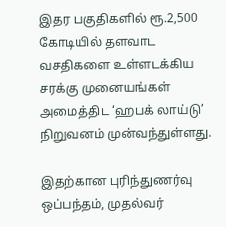இதர பகுதிகளில் ரூ.2,500 கோடியில் தளவாட வசதிகளை உள்ளடக்கிய சரக்கு முனையங்கள் அமைத்திட ‘ஹபக் லாய்டு’ நிறுவனம் முன்வந்துள்ளது.

இதற்கான புரிந்துணர்வு ஒப்பந்தம், முதல்வர்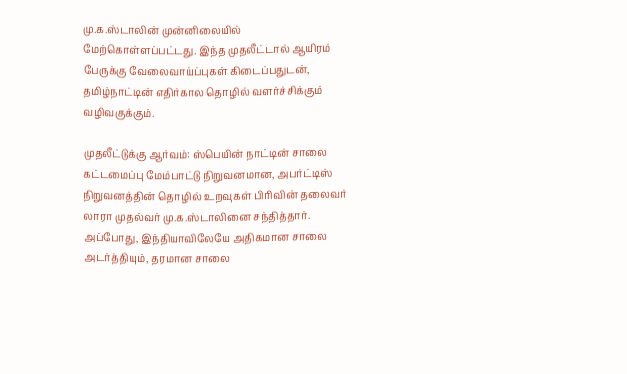மு.க.ஸ்டாலின் முன்னிலையில் மேற்கொள்ளப்பட்டது. இந்த முதலீட்டால் ஆயிரம் பேருக்கு வேலைவாய்ப்புகள் கிடைப்பதுடன், தமிழ்நாட்டின் எதிர்கால தொழில் வளர்ச்சிக்கும் வழிவகுக்கும்.

முதலீட்டுக்கு ஆர்வம்: ஸ்பெயின் நாட்டின் சாலை கட்டமைப்பு மேம்பாட்டு நிறுவனமான, அபர்ட்டிஸ் நிறுவனத்தின் தொழில் உறவுகள் பிரிவின் தலைவர் லாரா முதல்வர் மு.க.ஸ்டாலினை சந்தித்தார். அப்போது, இந்தியாவிலேயே அதிகமான சாலை அடர்த்தியும், தரமான சாலை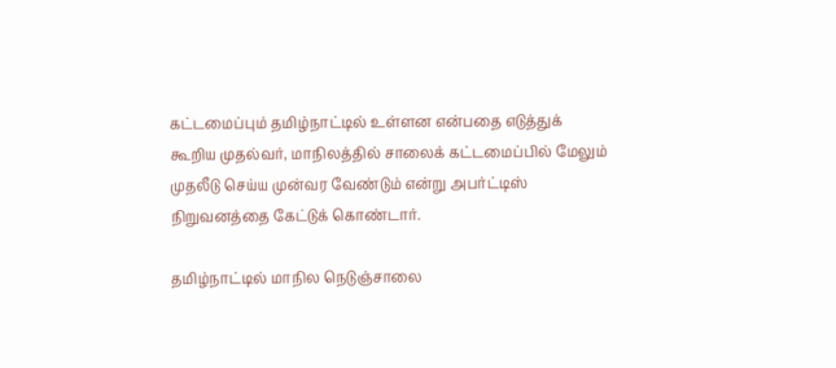கட்டமைப்பும் தமிழ்நாட்டில் உள்ளன என்பதை எடுத்துக் கூறிய முதல்வர், மாநிலத்தில் சாலைக் கட்டமைப்பில் மேலும் முதலீடு செய்ய முன்வர வேண்டும் என்று அபர்ட்டிஸ் நிறுவனத்தை கேட்டுக் கொண்டார்.

தமிழ்நாட்டில் மாநில நெடுஞ்சாலை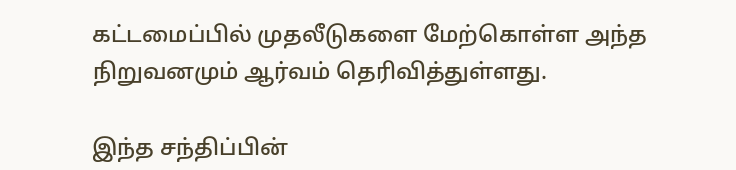கட்டமைப்பில் முதலீடுகளை மேற்கொள்ள அந்த நிறுவனமும் ஆர்வம் தெரிவித்துள்ளது.

இந்த சந்திப்பின்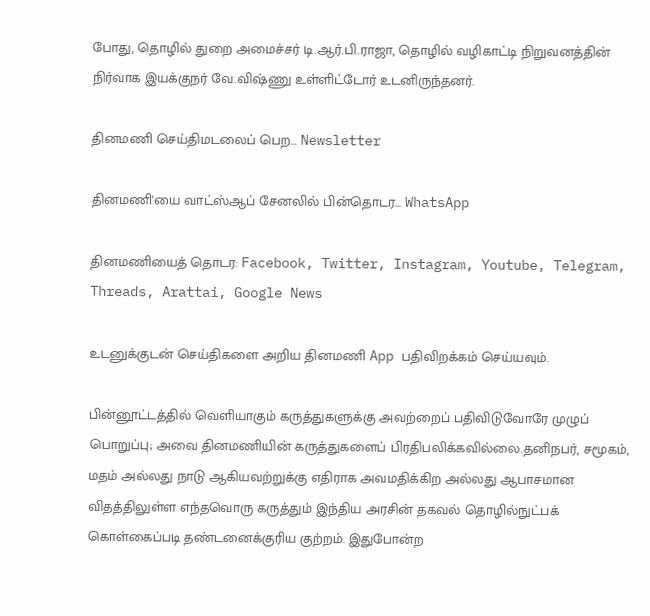போது, தொழில் துறை அமைச்சர் டி.ஆர்.பி.ராஜா, தொழில் வழிகாட்டி நிறுவனத்தின் நிர்வாக இயக்குநர் வே.விஷ்ணு உள்ளிட்டோர் உடனிருந்தனர்.

தினமணி செய்திமடலைப் பெற... Newsletter

தினமணி'யை வாட்ஸ்ஆப் சேனலில் பின்தொடர... WhatsApp

தினமணியைத் தொடர: Facebook, Twitter, Instagram, Youtube, Telegram, Threads, Arattai, Google News

உடனுக்குடன் செய்திகளை அறிய தினமணி App பதிவிறக்கம் செய்யவும்.

பின்னூட்டத்தில் வெளியாகும் கருத்துகளுக்கு அவற்றைப் பதிவிடுவோரே முழுப் பொறுப்பு; அவை தினமணியின் கருத்துகளைப் பிரதிபலிக்கவில்லை.தனிநபர், சமூகம், மதம் அல்லது நாடு ஆகியவற்றுக்கு எதிராக அவமதிக்கிற அல்லது ஆபாசமான விதத்திலுள்ள எந்தவொரு கருத்தும் இந்திய அரசின் தகவல் தொழில்நுட்பக் கொள்கைப்படி தண்டனைக்குரிய குற்றம். இதுபோன்ற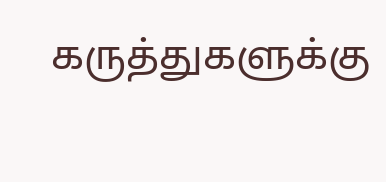கருத்துகளுக்கு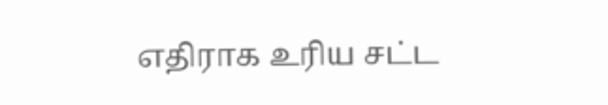எதிராக உரிய சட்ட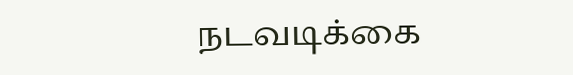நடவடிக்கை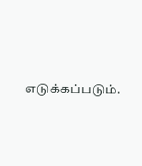எடுக்கப்படும்.